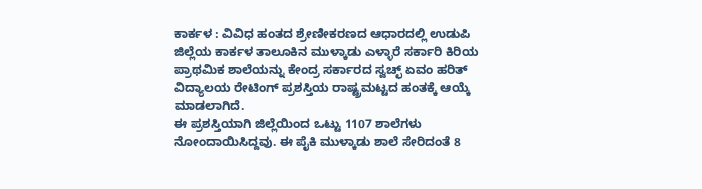ಕಾರ್ಕಳ : ವಿವಿಧ ಹಂತದ ಶ್ರೇಣೀಕರಣದ ಆಧಾರದಲ್ಲಿ ಉಡುಪಿ ಜಿಲ್ಲೆಯ ಕಾರ್ಕಳ ತಾಲೂಕಿನ ಮುಳ್ಕಾಡು ಎಳ್ಳಾರೆ ಸರ್ಕಾರಿ ಕಿರಿಯ ಪ್ರಾಥಮಿಕ ಶಾಲೆಯನ್ನು ಕೇಂದ್ರ ಸರ್ಕಾರದ ಸ್ವಚ್ಛ್ ಏವಂ ಹರಿತ್ ವಿದ್ಯಾಲಯ ರೇಟಿಂಗ್ ಪ್ರಶಸ್ತಿಯ ರಾಷ್ಟ್ರಮಟ್ಟದ ಹಂತಕ್ಕೆ ಆಯ್ಕೆ ಮಾಡಲಾಗಿದೆ.
ಈ ಪ್ರಶಸ್ತಿಯಾಗಿ ಜಿಲ್ಲೆಯಿಂದ ಒಟ್ಟು 1107 ಶಾಲೆಗಳು ನೋಂದಾಯಿಸಿದ್ದವು. ಈ ಪೈಕಿ ಮುಳ್ಕಾಡು ಶಾಲೆ ಸೇರಿದಂತೆ 8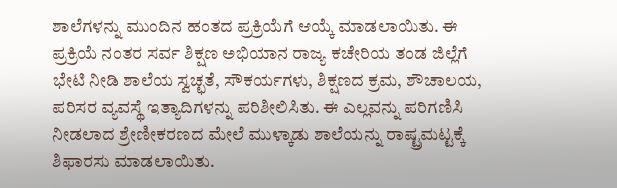ಶಾಲೆಗಳನ್ನು ಮುಂದಿನ ಹಂತದ ಪ್ರಕ್ರಿಯೆಗೆ ಆಯ್ಕೆ ಮಾಡಲಾಯಿತು. ಈ ಪ್ರಕ್ರಿಯೆ ನಂತರ ಸರ್ವ ಶಿಕ್ಷಣ ಅಭಿಯಾನ ರಾಜ್ಯ ಕಚೇರಿಯ ತಂಡ ಜಿಲ್ಲೆಗೆ ಭೇಟಿ ನೀಡಿ ಶಾಲೆಯ ಸ್ವಚ್ಛತೆ, ಸೌಕರ್ಯಗಳು, ಶಿಕ್ಷಣದ ಕ್ರಮ, ಶೌಚಾಲಯ, ಪರಿಸರ ವ್ಯವಸ್ಥೆ ಇತ್ಯಾದಿಗಳನ್ನು ಪರಿಶೀಲಿಸಿತು. ಈ ಎಲ್ಲವನ್ನು ಪರಿಗಣಿಸಿ ನೀಡಲಾದ ಶ್ರೇಣೀಕರಣದ ಮೇಲೆ ಮುಳ್ಕಾಡು ಶಾಲೆಯನ್ನು ರಾಷ್ಟ್ರಮಟ್ಟಕ್ಕೆ ಶಿಫಾರಸು ಮಾಡಲಾಯಿತು.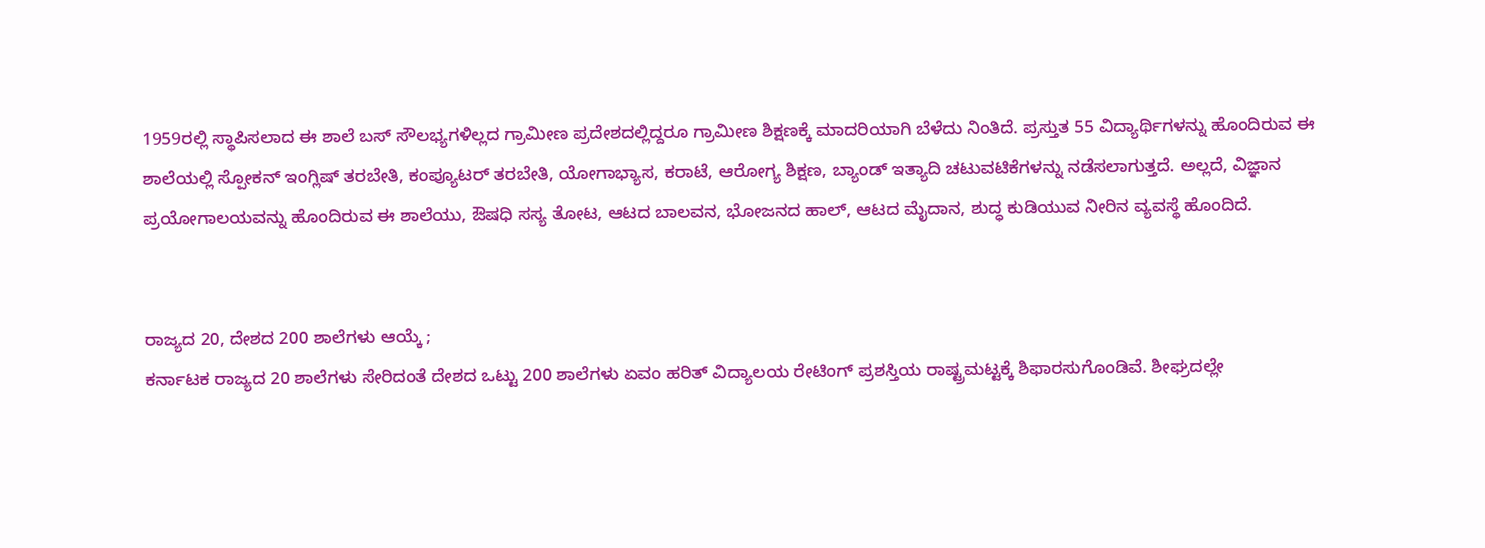1959ರಲ್ಲಿ ಸ್ಥಾಪಿಸಲಾದ ಈ ಶಾಲೆ ಬಸ್ ಸೌಲಭ್ಯಗಳಿಲ್ಲದ ಗ್ರಾಮೀಣ ಪ್ರದೇಶದಲ್ಲಿದ್ದರೂ ಗ್ರಾಮೀಣ ಶಿಕ್ಷಣಕ್ಕೆ ಮಾದರಿಯಾಗಿ ಬೆಳೆದು ನಿಂತಿದೆ. ಪ್ರಸ್ತುತ 55 ವಿದ್ಯಾರ್ಥಿಗಳನ್ನು ಹೊಂದಿರುವ ಈ ಶಾಲೆಯಲ್ಲಿ ಸ್ಪೋಕನ್ ಇಂಗ್ಲಿಷ್ ತರಬೇತಿ, ಕಂಪ್ಯೂಟರ್ ತರಬೇತಿ, ಯೋಗಾಭ್ಯಾಸ, ಕರಾಟೆ, ಆರೋಗ್ಯ ಶಿಕ್ಷಣ, ಬ್ಯಾಂಡ್ ಇತ್ಯಾದಿ ಚಟುವಟಿಕೆಗಳನ್ನು ನಡೆಸಲಾಗುತ್ತದೆ. ಅಲ್ಲದೆ, ವಿಜ್ಞಾನ ಪ್ರಯೋಗಾಲಯವನ್ನು ಹೊಂದಿರುವ ಈ ಶಾಲೆಯು, ಔಷಧಿ ಸಸ್ಯ ತೋಟ, ಆಟದ ಬಾಲವನ, ಭೋಜನದ ಹಾಲ್, ಆಟದ ಮೈದಾನ, ಶುದ್ಧ ಕುಡಿಯುವ ನೀರಿನ ವ್ಯವಸ್ಥೆ ಹೊಂದಿದೆ.


ರಾಜ್ಯದ 20, ದೇಶದ 200 ಶಾಲೆಗಳು ಆಯ್ಕೆ ;
ಕರ್ನಾಟಕ ರಾಜ್ಯದ 20 ಶಾಲೆಗಳು ಸೇರಿದಂತೆ ದೇಶದ ಒಟ್ಟು 200 ಶಾಲೆಗಳು ಏವಂ ಹರಿತ್ ವಿದ್ಯಾಲಯ ರೇಟಿಂಗ್ ಪ್ರಶಸ್ತಿಯ ರಾಷ್ಟ್ರಮಟ್ಟಕ್ಕೆ ಶಿಫಾರಸುಗೊಂಡಿವೆ. ಶೀಘ್ರದಲ್ಲೇ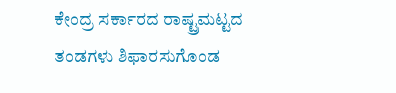ಕೇಂದ್ರ ಸರ್ಕಾರದ ರಾಷ್ಟ್ರಮಟ್ಟದ ತಂಡಗಳು ಶಿಫಾರಸುಗೊಂಡ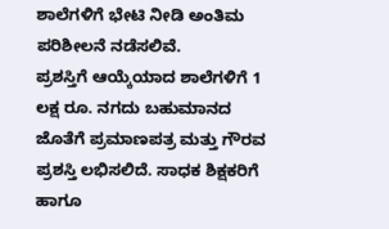ಶಾಲೆಗಳಿಗೆ ಭೇಟಿ ನೀಡಿ ಅಂತಿಮ ಪರಿಶೀಲನೆ ನಡೆಸಲಿವೆ.
ಪ್ರಶಸ್ತಿಗೆ ಆಯ್ಕೆಯಾದ ಶಾಲೆಗಳಿಗೆ 1 ಲಕ್ಷ ರೂ. ನಗದು ಬಹುಮಾನದ ಜೊತೆಗೆ ಪ್ರಮಾಣಪತ್ರ ಮತ್ತು ಗೌರವ ಪ್ರಶಸ್ತಿ ಲಭಿಸಲಿದೆ. ಸಾಧಕ ಶಿಕ್ಷಕರಿಗೆ ಹಾಗೂ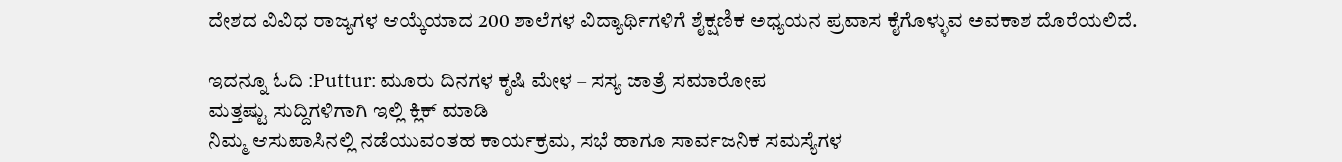ದೇಶದ ವಿವಿಧ ರಾಜ್ಯಗಳ ಆಯ್ಕೆಯಾದ 200 ಶಾಲೆಗಳ ವಿದ್ಯಾರ್ಥಿಗಳಿಗೆ ಶೈಕ್ಷಣಿಕ ಅಧ್ಯಯನ ಪ್ರವಾಸ ಕೈಗೊಳ್ಳುವ ಅವಕಾಶ ದೊರೆಯಲಿದೆ.

ಇದನ್ನೂ ಓದಿ :Puttur: ಮೂರು ದಿನಗಳ ಕೃಷಿ ಮೇಳ – ಸಸ್ಯ ಜಾತ್ರೆ ಸಮಾರೋಪ
ಮತ್ತಷ್ಟು ಸುದ್ದಿಗಳಿಗಾಗಿ ಇಲ್ಲಿ ಕ್ಲಿಕ್ ಮಾಡಿ
ನಿಮ್ಮ ಆಸುಪಾಸಿನಲ್ಲಿ ನಡೆಯುವಂತಹ ಕಾರ್ಯಕ್ರಮ, ಸಭೆ ಹಾಗೂ ಸಾರ್ವಜನಿಕ ಸಮಸ್ಯೆಗಳ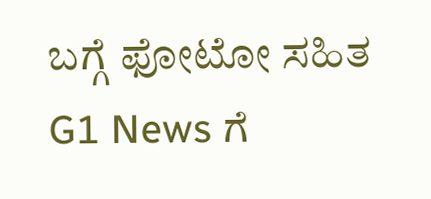ಬಗ್ಗೆ ಫೋಟೋ ಸಹಿತ G1 News ಗೆ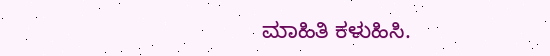ಮಾಹಿತಿ ಕಳುಹಿಸಿ.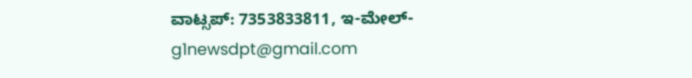ವಾಟ್ಸಪ್: 7353833811, ಇ-ಮೇಲ್- g1newsdpt@gmail.com